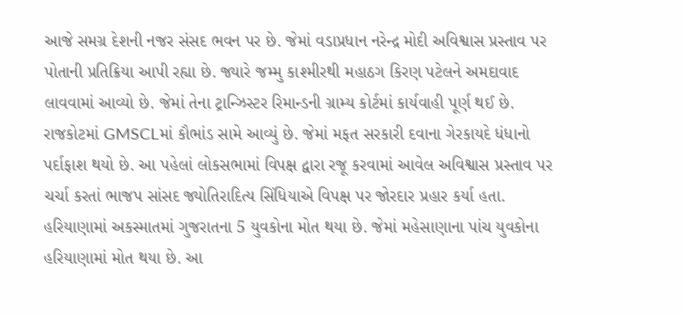આજે સમગ્ર દેશની નજર સંસદ ભવન પર છે. જેમાં વડાપ્રધાન નરેન્દ્ર મોદી અવિશ્વાસ પ્રસ્તાવ પર પોતાની પ્રતિક્રિયા આપી રહ્યા છે. જ્યારે જમ્મુ કાશ્મીરથી મહાઠગ કિરણ પટેલને અમદાવાદ લાવવામાં આવ્યો છે. જેમાં તેના ટ્રાન્ઝિસ્ટર રિમાન્ડની ગ્રામ્ય કોર્ટમાં કાર્યવાહી પૂર્ણ થઈ છે. રાજકોટમાં GMSCLમાં કૌભાંડ સામે આવ્યું છે. જેમાં મફત સરકારી દવાના ગેરકાયદે ધંધાનો પર્દાફાશ થયો છે. આ પહેલાં લોકસભામાં વિપક્ષ દ્વારા રજૂ કરવામાં આવેલ અવિશ્વાસ પ્રસ્તાવ પર ચર્ચા કરતાં ભાજપ સાંસદ જ્યોતિરાદિત્ય સિંધિયાએ વિપક્ષ પર જોરદાર પ્રહાર કર્યા હતા. હરિયાણામાં અકસ્માતમાં ગુજરાતના 5 યુવકોના મોત થયા છે. જેમાં મહેસાણાના પાંચ યુવકોના હરિયાણામાં મોત થયા છે. આ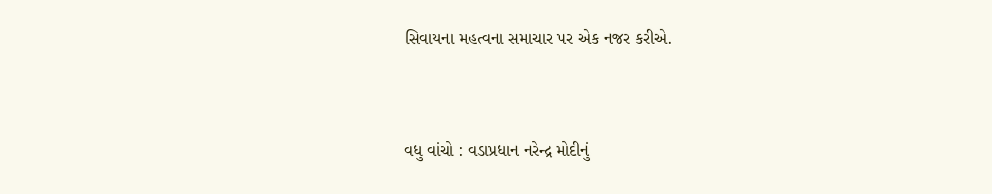સિવાયના મહત્વના સમાચાર પર એક નજર કરીએ.


વધુ વાંચો : વડાપ્રધાન નરેન્દ્ર મોદીનું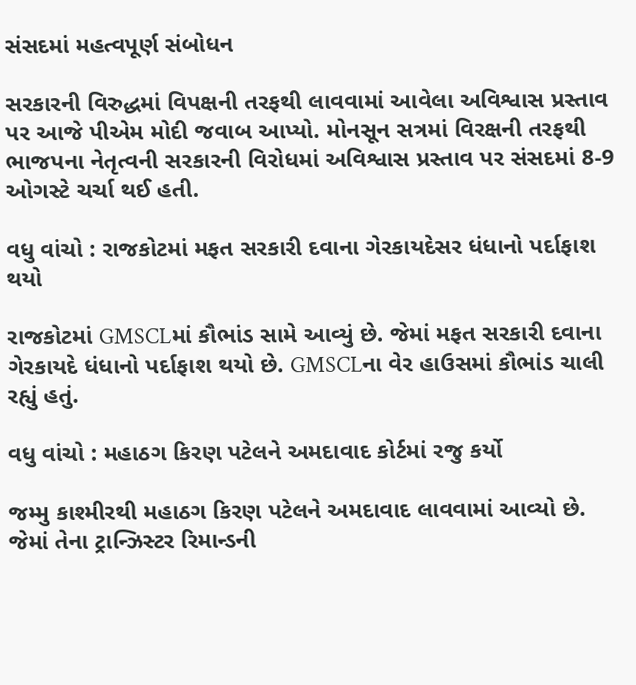સંસદમાં મહત્વપૂર્ણ સંબોધન

સરકારની વિરુદ્ધમાં વિપક્ષની તરફથી લાવવામાં આવેલા અવિશ્વાસ પ્રસ્તાવ પર આજે પીએમ મોદી જવાબ આપ્યો. મોનસૂન સત્રમાં વિરક્ષની તરફથી ભાજપના નેતૃત્વની સરકારની વિરોધમાં અવિશ્વાસ પ્રસ્તાવ પર સંસદમાં 8-9 ઓગસ્ટે ચર્ચા થઈ હતી.

વધુ વાંચો : રાજકોટમાં મફત સરકારી દવાના ગેરકાયદેસર ધંધાનો પર્દાફાશ થયો

રાજકોટમાં GMSCLમાં કૌભાંડ સામે આવ્યું છે. જેમાં મફત સરકારી દવાના ગેરકાયદે ધંધાનો પર્દાફાશ થયો છે. GMSCLના વેર હાઉસમાં કૌભાંડ ચાલી રહ્યું હતું.

વધુ વાંચો : મહાઠગ કિરણ પટેલને અમદાવાદ કોર્ટમાં રજુ કર્યો

જમ્મુ કાશ્મીરથી મહાઠગ કિરણ પટેલને અમદાવાદ લાવવામાં આવ્યો છે. જેમાં તેના ટ્રાન્ઝિસ્ટર રિમાન્ડની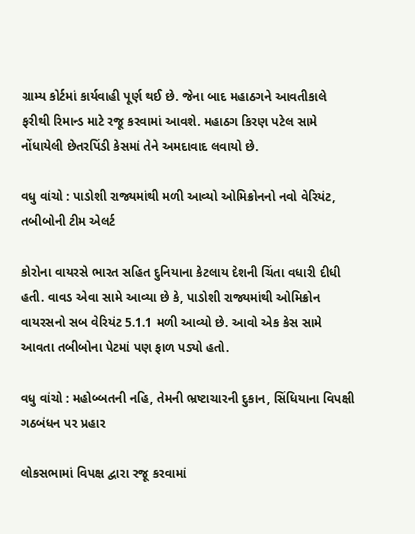ગ્રામ્ય કોર્ટમાં કાર્યવાહી પૂર્ણ થઈ છે. જેના બાદ મહાઠગને આવતીકાલે ફરીથી રિમાન્ડ માટે રજૂ કરવામાં આવશે. મહાઠગ કિરણ પટેલ સામે નોંધાયેલી છેતરપિંડી કેસમાં તેને અમદાવાદ લવાયો છે.

વધુ વાંચો : પાડોશી રાજ્યમાંથી મળી આવ્યો ઓમિક્રોનનો નવો વેરિયંટ, તબીબોની ટીમ એલર્ટ

કોરોના વાયરસે ભારત સહિત દુનિયાના કેટલાય દેશની ચિંતા વધારી દીધી હતી. વાવડ એવા સામે આવ્યા છે કે, પાડોશી રાજ્યમાંથી ઓમિક્રોન વાયરસનો સબ વેરિયંટ 5.1.1 મળી આવ્યો છે. આવો એક કેસ સામે આવતા તબીબોના પેટમાં પણ ફાળ પડ્યો હતો.

વધુ વાંચો : મહોબ્બતની નહિ, તેમની ભ્રષ્ટાચારની દુકાન, સિંધિયાના વિપક્ષી ગઠબંધન પર પ્રહાર

લોકસભામાં વિપક્ષ દ્વારા રજૂ કરવામાં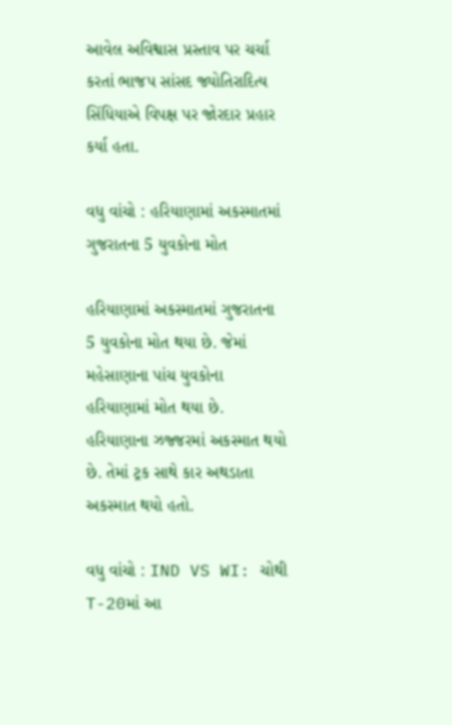આવેલ અવિશ્વાસ પ્રસ્તાવ પર ચર્ચા કરતાં ભાજપ સાંસદ જ્યોતિરાદિત્ય સિંધિયાએ વિપક્ષ પર જોરદાર પ્રહાર કર્યા હતા.

વધુ વાંચો : હરિયાણામાં અકસ્માતમાં ગુજરાતના 5 યુવકોના મોત

હરિયાણામાં અકસ્માતમાં ગુજરાતના 5 યુવકોના મોત થયા છે. જેમાં મહેસાણાના પાંચ યુવકોના હરિયાણામાં મોત થયા છે. હરિયાણાના ઝજ્જરમાં અકસ્માત થયો છે. તેમાં ટ્રક સાથે કાર અથડાતા અકસ્માત થયો હતો.

વધુ વાંચો : IND VS WI: ચોથી T-20માં આ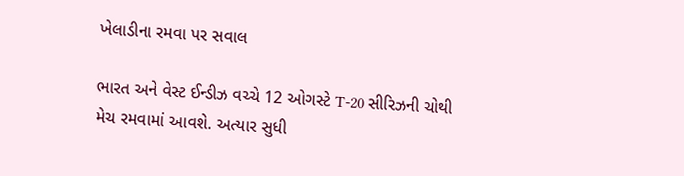ખેલાડીના રમવા પર સવાલ

ભારત અને વેસ્ટ ઈન્ડીઝ વચ્ચે 12 ઓગસ્ટે T-20 સીરિઝની ચોથી મેચ રમવામાં આવશે. અત્યાર સુધી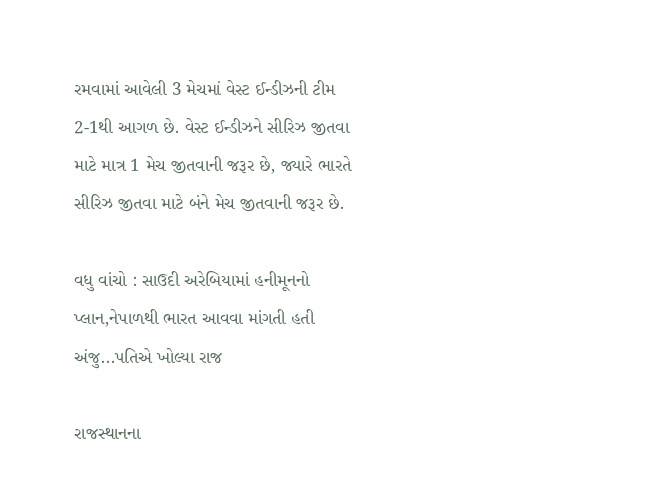રમવામાં આવેલી 3 મેચમાં વેસ્ટ ઈન્ડીઝની ટીમ 2-1થી આગળ છે. વેસ્ટ ઈન્ડીઝને સીરિઝ જીતવા માટે માત્ર 1 મેચ જીતવાની જરૂર છે, જ્યારે ભારતે સીરિઝ જીતવા માટે બંને મેચ જીતવાની જરૂર છે.

વધુ વાંચો : સાઉદી અરેબિયામાં હનીમૂનનો પ્લાન,નેપાળથી ભારત આવવા માંગતી હતી અંજુ...પતિએ ખોલ્યા રાજ

રાજસ્થાનના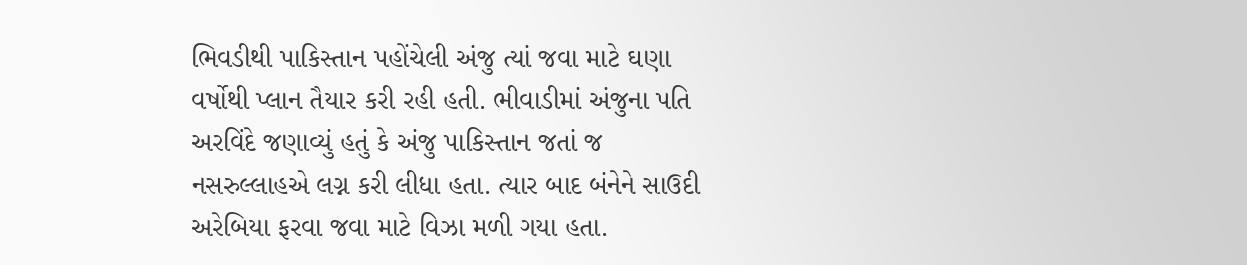ભિવડીથી પાકિસ્તાન પહોંચેલી અંજુ ત્યાં જવા માટે ઘણા વર્ષોથી પ્લાન તૈયાર કરી રહી હતી. ભીવાડીમાં અંજુના પતિ અરવિંદે જણાવ્યું હતું કે અંજુ પાકિસ્તાન જતાં જ નસરુલ્લાહએ લગ્ન કરી લીધા હતા. ત્યાર બાદ બંનેને સાઉદી અરેબિયા ફરવા જવા માટે વિઝા મળી ગયા હતા.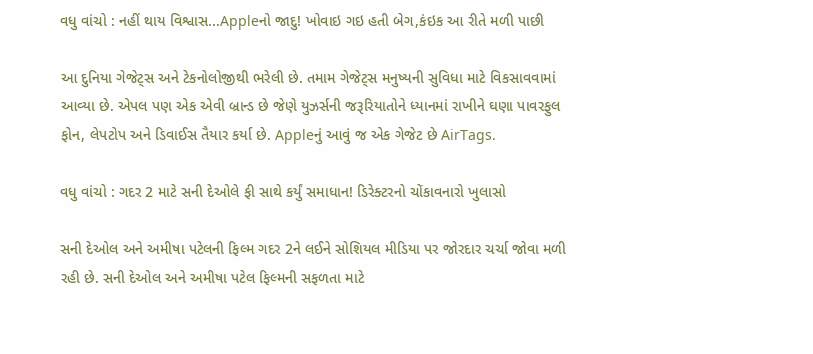વધુ વાંચો : નહીં થાય વિશ્વાસ...Appleનો જાદુ! ખોવાઇ ગઇ હતી બેગ,કંઇક આ રીતે મળી પાછી

આ દુનિયા ગેજેટ્સ અને ટેકનોલોજીથી ભરેલી છે. તમામ ગેજેટ્સ મનુષ્યની સુવિધા માટે વિકસાવવામાં આવ્યા છે. એપલ પણ એક એવી બ્રાન્ડ છે જેણે યુઝર્સની જરૂરિયાતોને ધ્યાનમાં રાખીને ઘણા પાવરફુલ ફોન, લેપટોપ અને ડિવાઈસ તૈયાર કર્યા છે. Appleનું આવું જ એક ગેજેટ છે AirTags.

વધુ વાંચો : ગદર 2 માટે સની દેઓલે ફી સાથે કર્યું સમાધાન! ડિરેક્ટરનો ચોંકાવનારો ખુલાસો

સની દેઓલ અને અમીષા પટેલની ફિલ્મ ગદર 2ને લઈને સોશિયલ મીડિયા પર જોરદાર ચર્ચા જોવા મળી રહી છે. સની દેઓલ અને અમીષા પટેલ ફિલ્મની સફળતા માટે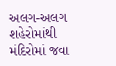અલગ-અલગ શહેરોમાંથી મંદિરોમાં જવા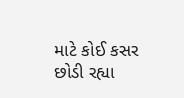માટે કોઈ કસર છોડી રહ્યા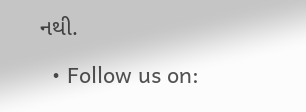નથી.

  • Follow us on: